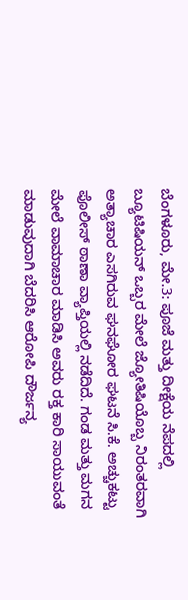ಬೆಂಗಳೂರು, ಮೇ.3: ಪೂಜೆ ಮತ್ತು ದೀಕ್ಷೆಯ ನೆಪದಲ್ಲಿ ಬ್ಯೂಟಿಷಿಯನ್ ಒಬ್ಬರ ಮೇಲೆ ಜ್ಯೋತಿಷಿಯೊಬ್ಬ ನಿರಂತರವಾಗಿ ಅತ್ಯಾಚಾರ ಎಸಗಿರುವ ಘನಘೋರ ಘಟನೆ ಸಿ.ಕೆ. ಅಚ್ಚುಕಟ್ಟು ಪೊಲೀಸ್ ಠಾಣಾ ವ್ಯಾಪ್ತಿಯಲ್ಲಿ ನಡೆದಿದೆ. ಗಂಡ ಮತ್ತು ಮಗನ ಮೇಲೆ ವಾಮಾಚಾರ ಮಾಡಿಸಿ ಅವರು ರಕ್ತ ಕಾರಿ ಸಾಯುವಂತೆ ಮಾಡುವುದಾಗಿ ಬೆದರಿಸಿ ಆರೋಪಿ ದೌರ್ಜನ್ಯ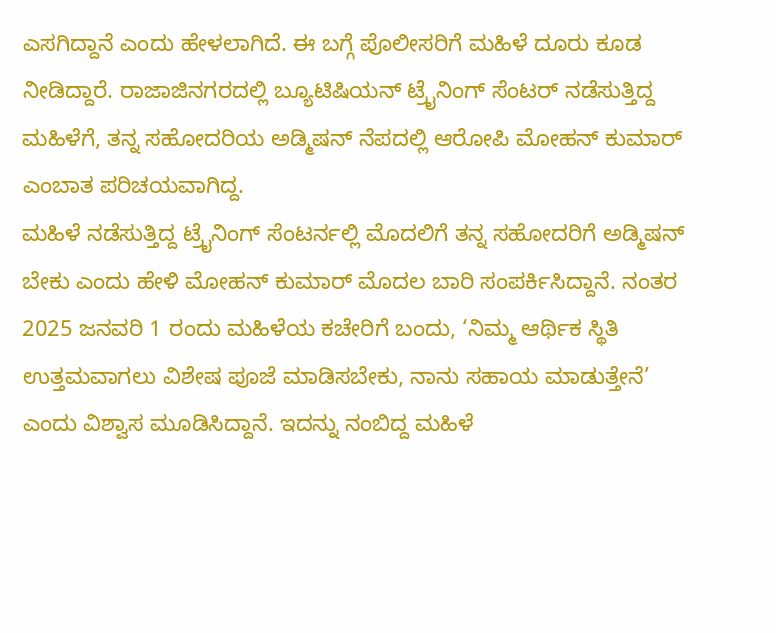ಎಸಗಿದ್ದಾನೆ ಎಂದು ಹೇಳಲಾಗಿದೆ. ಈ ಬಗ್ಗೆ ಪೊಲೀಸರಿಗೆ ಮಹಿಳೆ ದೂರು ಕೂಡ ನೀಡಿದ್ದಾರೆ. ರಾಜಾಜಿನಗರದಲ್ಲಿ ಬ್ಯೂಟಿಷಿಯನ್ ಟ್ರೈನಿಂಗ್ ಸೆಂಟರ್ ನಡೆಸುತ್ತಿದ್ದ ಮಹಿಳೆಗೆ, ತನ್ನ ಸಹೋದರಿಯ ಅಡ್ಮಿಷನ್ ನೆಪದಲ್ಲಿ ಆರೋಪಿ ಮೋಹನ್ ಕುಮಾರ್ ಎಂಬಾತ ಪರಿಚಯವಾಗಿದ್ದ.
ಮಹಿಳೆ ನಡೆಸುತ್ತಿದ್ದ ಟ್ರೈನಿಂಗ್ ಸೆಂಟರ್ನಲ್ಲಿ ಮೊದಲಿಗೆ ತನ್ನ ಸಹೋದರಿಗೆ ಅಡ್ಮಿಷನ್ ಬೇಕು ಎಂದು ಹೇಳಿ ಮೋಹನ್ ಕುಮಾರ್ ಮೊದಲ ಬಾರಿ ಸಂಪರ್ಕಿಸಿದ್ದಾನೆ. ನಂತರ 2025 ಜನವರಿ 1 ರಂದು ಮಹಿಳೆಯ ಕಚೇರಿಗೆ ಬಂದು, ‘ನಿಮ್ಮ ಆರ್ಥಿಕ ಸ್ಥಿತಿ ಉತ್ತಮವಾಗಲು ವಿಶೇಷ ಪೂಜೆ ಮಾಡಿಸಬೇಕು, ನಾನು ಸಹಾಯ ಮಾಡುತ್ತೇನೆ’ ಎಂದು ವಿಶ್ವಾಸ ಮೂಡಿಸಿದ್ದಾನೆ. ಇದನ್ನು ನಂಬಿದ್ದ ಮಹಿಳೆ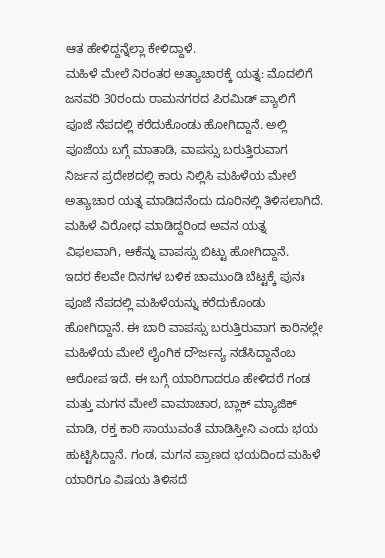ಆತ ಹೇಳಿದ್ದನ್ನೆಲ್ಲಾ ಕೇಳಿದ್ದಾಳೆ.
ಮಹಿಳೆ ಮೇಲೆ ನಿರಂತರ ಅತ್ಯಾಚಾರಕ್ಕೆ ಯತ್ನ: ಮೊದಲಿಗೆ ಜನವರಿ 30ರಂದು ರಾಮನಗರದ ಪಿರಮಿಡ್ ವ್ಯಾಲಿಗೆ ಪೂಜೆ ನೆಪದಲ್ಲಿ ಕರೆದುಕೊಂಡು ಹೋಗಿದ್ದಾನೆ. ಅಲ್ಲಿ ಪೂಜೆಯ ಬಗ್ಗೆ ಮಾತಾಡಿ, ವಾಪಸ್ಸು ಬರುತ್ತಿರುವಾಗ ನಿರ್ಜನ ಪ್ರದೇಶದಲ್ಲಿ ಕಾರು ನಿಲ್ಲಿಸಿ ಮಹಿಳೆಯ ಮೇಲೆ ಅತ್ಯಾಚಾರ ಯತ್ನ ಮಾಡಿದನೆಂದು ದೂರಿನಲ್ಲಿ ತಿಳಿಸಲಾಗಿದೆ. ಮಹಿಳೆ ವಿರೋಧ ಮಾಡಿದ್ದರಿಂದ ಅವನ ಯತ್ನ ವಿಫಲವಾಗಿ, ಆಕೆನ್ನು ವಾಪಸ್ಸು ಬಿಟ್ಟು ಹೋಗಿದ್ದಾನೆ.
ಇದರ ಕೆಲವೇ ದಿನಗಳ ಬಳಿಕ ಚಾಮುಂಡಿ ಬೆಟ್ಟಕ್ಕೆ ಪುನಃ ಪೂಜೆ ನೆಪದಲ್ಲಿ ಮಹಿಳೆಯನ್ನು ಕರೆದುಕೊಂಡು ಹೋಗಿದ್ದಾನೆ. ಈ ಬಾರಿ ವಾಪಸ್ಸು ಬರುತ್ತಿರುವಾಗ ಕಾರಿನಲ್ಲೇ ಮಹಿಳೆಯ ಮೇಲೆ ಲೈಂಗಿಕ ದೌರ್ಜನ್ಯ ನಡೆಸಿದ್ದಾನೆಂಬ ಆರೋಪ ಇದೆ. ಈ ಬಗ್ಗೆ ಯಾರಿಗಾದರೂ ಹೇಳಿದರೆ ಗಂಡ ಮತ್ತು ಮಗನ ಮೇಲೆ ವಾಮಾಚಾರ, ಬ್ಲಾಕ್ ಮ್ಯಾಜಿಕ್ ಮಾಡಿ, ರಕ್ತ ಕಾರಿ ಸಾಯುವಂತೆ ಮಾಡಿಸ್ತೀನಿ ಎಂದು ಭಯ ಹುಟ್ಟಿಸಿದ್ದಾನೆ. ಗಂಡ, ಮಗನ ಪ್ರಾಣದ ಭಯದಿಂದ ಮಹಿಳೆ ಯಾರಿಗೂ ವಿಷಯ ತಿಳಿಸದೆ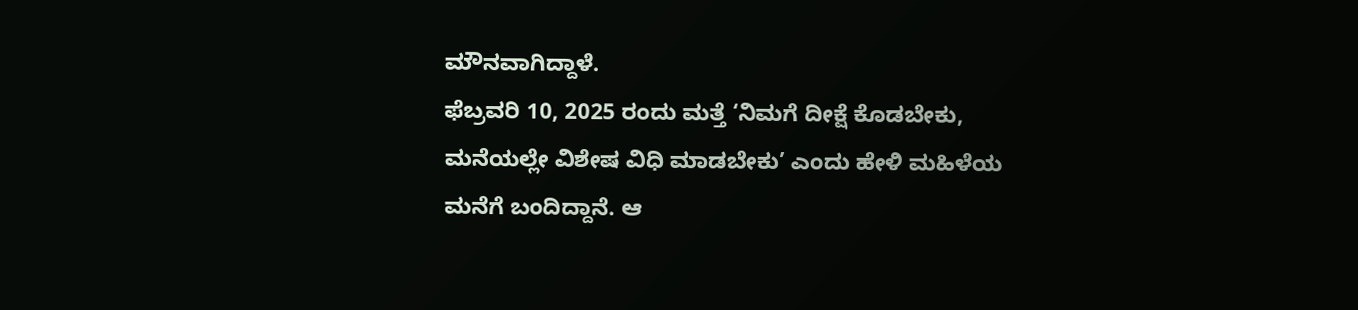ಮೌನವಾಗಿದ್ದಾಳೆ.
ಫೆಬ್ರವರಿ 10, 2025 ರಂದು ಮತ್ತೆ ‘ನಿಮಗೆ ದೀಕ್ಷೆ ಕೊಡಬೇಕು, ಮನೆಯಲ್ಲೇ ವಿಶೇಷ ವಿಧಿ ಮಾಡಬೇಕು’ ಎಂದು ಹೇಳಿ ಮಹಿಳೆಯ ಮನೆಗೆ ಬಂದಿದ್ದಾನೆ. ಆ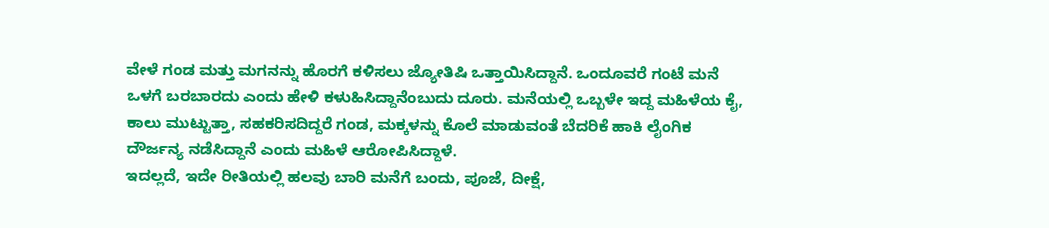ವೇಳೆ ಗಂಡ ಮತ್ತು ಮಗನನ್ನು ಹೊರಗೆ ಕಳಿಸಲು ಜ್ಯೋತಿಷಿ ಒತ್ತಾಯಿಸಿದ್ದಾನೆ. ಒಂದೂವರೆ ಗಂಟೆ ಮನೆ ಒಳಗೆ ಬರಬಾರದು ಎಂದು ಹೇಳಿ ಕಳುಹಿಸಿದ್ದಾನೆಂಬುದು ದೂರು. ಮನೆಯಲ್ಲಿ ಒಬ್ಬಳೇ ಇದ್ದ ಮಹಿಳೆಯ ಕೈ, ಕಾಲು ಮುಟ್ಟುತ್ತಾ, ಸಹಕರಿಸದಿದ್ದರೆ ಗಂಡ, ಮಕ್ಕಳನ್ನು ಕೊಲೆ ಮಾಡುವಂತೆ ಬೆದರಿಕೆ ಹಾಕಿ ಲೈಂಗಿಕ ದೌರ್ಜನ್ಯ ನಡೆಸಿದ್ದಾನೆ ಎಂದು ಮಹಿಳೆ ಆರೋಪಿಸಿದ್ದಾಳೆ.
ಇದಲ್ಲದೆ, ಇದೇ ರೀತಿಯಲ್ಲಿ ಹಲವು ಬಾರಿ ಮನೆಗೆ ಬಂದು, ಪೂಜೆ, ದೀಕ್ಷೆ,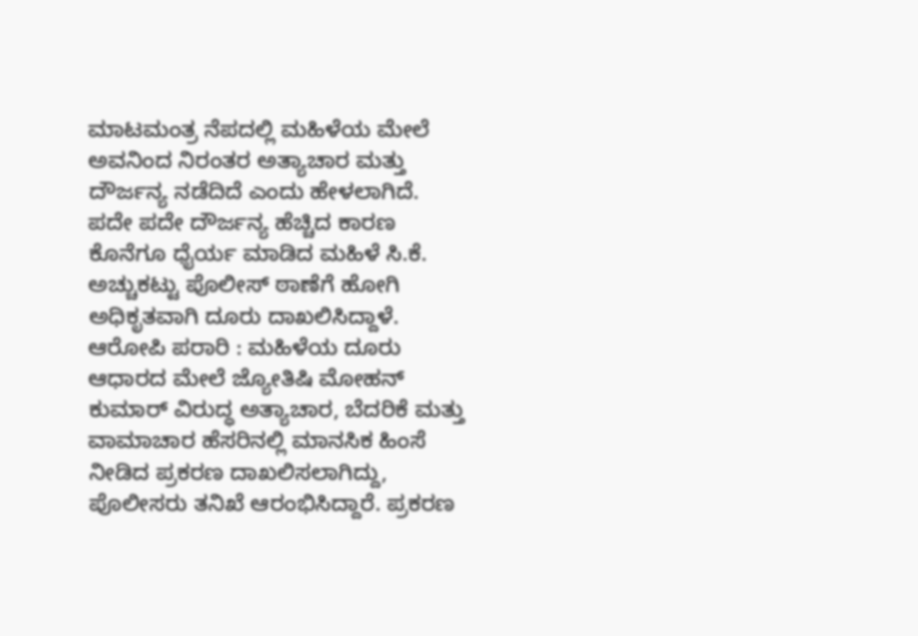ಮಾಟಮಂತ್ರ ನೆಪದಲ್ಲಿ ಮಹಿಳೆಯ ಮೇಲೆ ಅವನಿಂದ ನಿರಂತರ ಅತ್ಯಾಚಾರ ಮತ್ತು ದೌರ್ಜನ್ಯ ನಡೆದಿದೆ ಎಂದು ಹೇಳಲಾಗಿದೆ. ಪದೇ ಪದೇ ದೌರ್ಜನ್ಯ ಹೆಚ್ಚಿದ ಕಾರಣ ಕೊನೆಗೂ ಧೈರ್ಯ ಮಾಡಿದ ಮಹಿಳೆ ಸಿ.ಕೆ. ಅಚ್ಚುಕಟ್ಟು ಪೊಲೀಸ್ ಠಾಣೆಗೆ ಹೋಗಿ ಅಧಿಕೃತವಾಗಿ ದೂರು ದಾಖಲಿಸಿದ್ದಾಳೆ.
ಆರೋಪಿ ಪರಾರಿ : ಮಹಿಳೆಯ ದೂರು ಆಧಾರದ ಮೇಲೆ ಜ್ಯೋತಿಷಿ ಮೋಹನ್ ಕುಮಾರ್ ವಿರುದ್ಧ ಅತ್ಯಾಚಾರ, ಬೆದರಿಕೆ ಮತ್ತು ವಾಮಾಚಾರ ಹೆಸರಿನಲ್ಲಿ ಮಾನಸಿಕ ಹಿಂಸೆ ನೀಡಿದ ಪ್ರಕರಣ ದಾಖಲಿಸಲಾಗಿದ್ದು, ಪೊಲೀಸರು ತನಿಖೆ ಆರಂಭಿಸಿದ್ದಾರೆ. ಪ್ರಕರಣ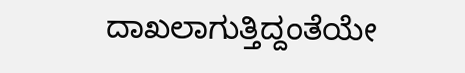ದಾಖಲಾಗುತ್ತಿದ್ದಂತೆಯೇ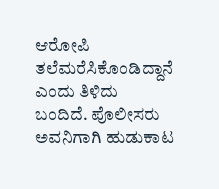ಆರೋಪಿ ತಲೆಮರೆಸಿಕೊಂಡಿದ್ದಾನೆ ಎಂದು ತಿಳಿದು ಬಂದಿದೆ. ಪೊಲೀಸರು ಅವನಿಗಾಗಿ ಹುಡುಕಾಟ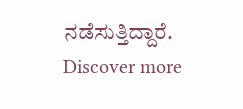ನಡೆಸುತ್ತಿದ್ದಾರೆ.
Discover more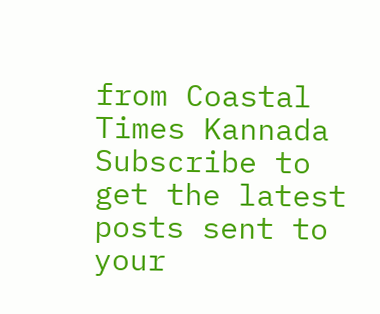from Coastal Times Kannada
Subscribe to get the latest posts sent to your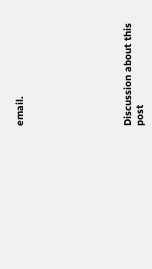email.








Discussion about this post